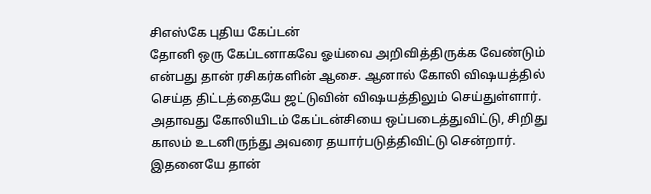சிஎஸ்கே புதிய கேப்டன்
தோனி ஒரு கேப்டனாகவே ஓய்வை அறிவித்திருக்க வேண்டும் என்பது தான் ரசிகர்களின் ஆசை. ஆனால் கோலி விஷயத்தில் செய்த திட்டத்தையே ஜட்டுவின் விஷயத்திலும் செய்துள்ளார். அதாவது கோலியிடம் கேப்டன்சியை ஒப்படைத்துவிட்டு, சிறிது காலம் உடனிருந்து அவரை தயார்படுத்திவிட்டு சென்றார். இதனையே தான்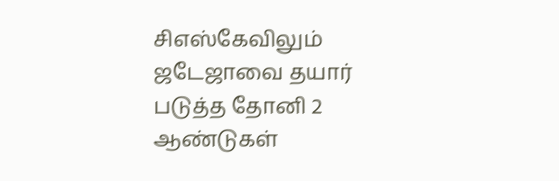சிஎஸ்கேவிலும் ஜடேஜாவை தயார் படுத்த தோனி 2 ஆண்டுகள்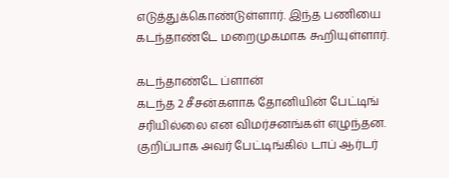எடுத்துக்கொண்டுள்ளார். இந்த பணியை கடந்தாண்டே மறைமுகமாக கூறியுள்ளார்.

கடந்தாண்டே ப்ளான்
கடந்த 2 சீசன்களாக தோனியின் பேட்டிங் சரியில்லை என விமர்சனங்கள் எழுந்தன. குறிப்பாக அவர் பேட்டிங்கில் டாப் ஆர்டர்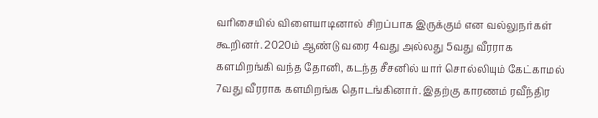வரிசையில் விளையாடினால் சிறப்பாக இருக்கும் என வல்லுநர்கள் கூறினர். 2020ம் ஆண்டு வரை 4வது அல்லது 5வது வீரராக களமிறங்கி வந்த தோனி, கடந்த சீசனில் யார் சொல்லியும் கேட்காமல் 7வது வீரராக களமிறங்க தொடங்கினார். இதற்கு காரணம் ரவீந்திர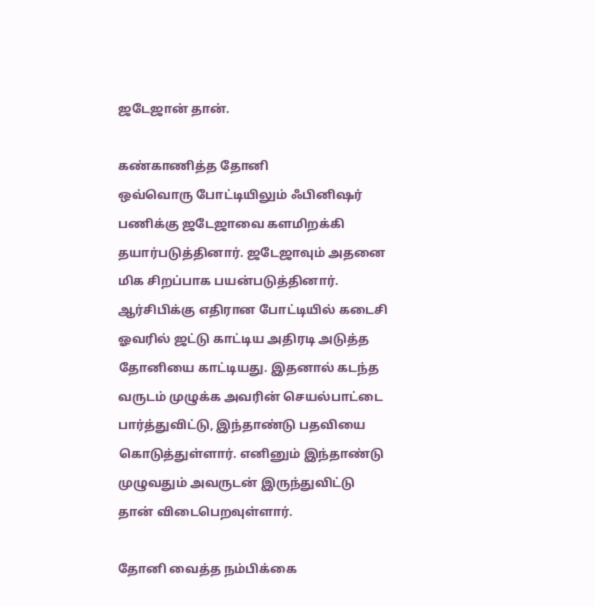ஜடேஜான் தான்.

கண்காணித்த தோனி
ஒவ்வொரு போட்டியிலும் ஃபினிஷர் பணிக்கு ஜடேஜாவை களமிறக்கி தயார்படுத்தினார். ஜடேஜாவும் அதனை மிக சிறப்பாக பயன்படுத்தினார். ஆர்சிபிக்கு எதிரான போட்டியில் கடைசி ஓவரில் ஜட்டு காட்டிய அதிரடி அடுத்த தோனியை காட்டியது. இதனால் கடந்த வருடம் முழுக்க அவரின் செயல்பாட்டை பார்த்துவிட்டு, இந்தாண்டு பதவியை கொடுத்துள்ளார். எனினும் இந்தாண்டு முழுவதும் அவருடன் இருந்துவிட்டு தான் விடைபெறவுள்ளார்.

தோனி வைத்த நம்பிக்கை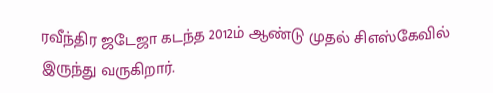ரவீந்திர ஜடேஜா கடந்த 2012ம் ஆண்டு முதல் சிஎஸ்கேவில் இருந்து வருகிறார்.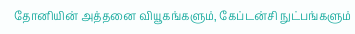தோனியின் அத்தனை வியூகங்களும், கேப்டன்சி நுட்பங்களும்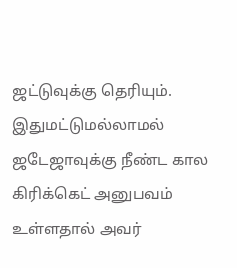ஜட்டுவுக்கு தெரியும். இதுமட்டுமல்லாமல் ஜடேஜாவுக்கு நீண்ட கால கிரிக்கெட் அனுபவம் உள்ளதால் அவர்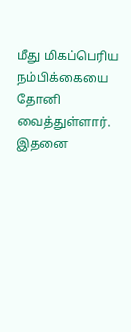மீது மிகப்பெரிய நம்பிக்கையை தோனி வைத்துள்ளார். இதனை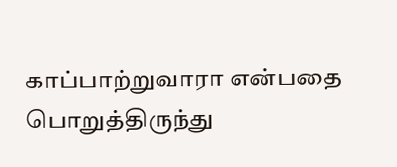காப்பாற்றுவாரா என்பதை பொறுத்திருந்து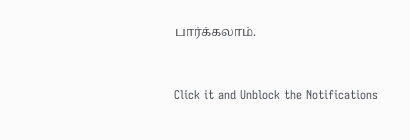பார்க்கலாம்.


Click it and Unblock the Notifications